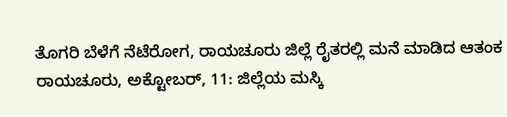ತೊಗರಿ ಬೆಳೆಗೆ ನೆಟೆರೋಗ, ರಾಯಚೂರು ಜಿಲ್ಲೆ ರೈತರಲ್ಲಿ ಮನೆ ಮಾಡಿದ ಆತಂಕ
ರಾಯಚೂರು, ಅಕ್ಟೋಬರ್, 11: ಜಿಲ್ಲೆಯ ಮಸ್ಕಿ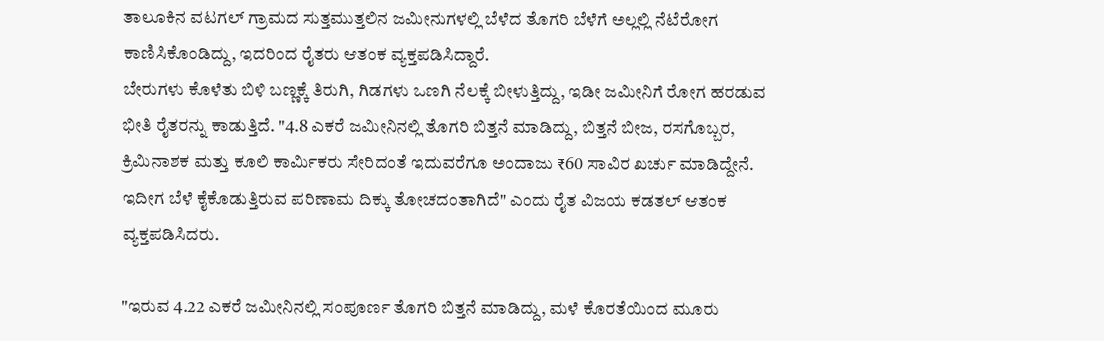ತಾಲೂಕಿನ ವಟಗಲ್ ಗ್ರಾಮದ ಸುತ್ತಮುತ್ತಲಿನ ಜಮೀನುಗಳಲ್ಲಿ ಬೆಳೆದ ತೊಗರಿ ಬೆಳೆಗೆ ಅಲ್ಲಲ್ಲಿ ನೆಟೆರೋಗ ಕಾಣಿಸಿಕೊಂಡಿದ್ದು, ಇದರಿಂದ ರೈತರು ಆತಂಕ ವ್ಯಕ್ತಪಡಿಸಿದ್ದಾರೆ.
ಬೇರುಗಳು ಕೊಳೆತು ಬಿಳಿ ಬಣ್ಣಕ್ಕೆ ತಿರುಗಿ, ಗಿಡಗಳು ಒಣಗಿ ನೆಲಕ್ಕೆ ಬೀಳುತ್ತಿದ್ದು, ಇಡೀ ಜಮೀನಿಗೆ ರೋಗ ಹರಡುವ ಭೀತಿ ರೈತರನ್ನು ಕಾಡುತ್ತಿದೆ. "4.8 ಎಕರೆ ಜಮೀನಿನಲ್ಲಿ ತೊಗರಿ ಬಿತ್ತನೆ ಮಾಡಿದ್ದು, ಬಿತ್ತನೆ ಬೀಜ, ರಸಗೊಬ್ಬರ, ಕ್ರಿಮಿನಾಶಕ ಮತ್ತು ಕೂಲಿ ಕಾರ್ಮಿಕರು ಸೇರಿದಂತೆ ಇದುವರೆಗೂ ಅಂದಾಜು ₹60 ಸಾವಿರ ಖರ್ಚು ಮಾಡಿದ್ದೇನೆ. ಇದೀಗ ಬೆಳೆ ಕೈಕೊಡುತ್ತಿರುವ ಪರಿಣಾಮ ದಿಕ್ಕು ತೋಚದಂತಾಗಿದೆ" ಎಂದು ರೈತ ವಿಜಯ ಕಡತಲ್ ಆತಂಕ ವ್ಯಕ್ತಪಡಿಸಿದರು.

"ಇರುವ 4.22 ಎಕರೆ ಜಮೀನಿನಲ್ಲಿ ಸಂಪೂರ್ಣ ತೊಗರಿ ಬಿತ್ತನೆ ಮಾಡಿದ್ದು, ಮಳೆ ಕೊರತೆಯಿಂದ ಮೂರು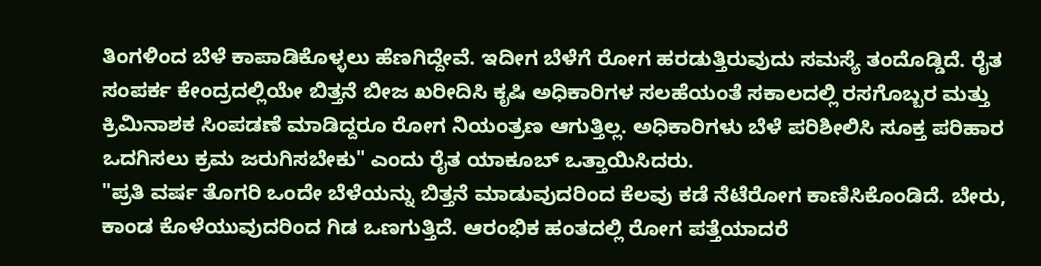ತಿಂಗಳಿಂದ ಬೆಳೆ ಕಾಪಾಡಿಕೊಳ್ಳಲು ಹೆಣಗಿದ್ದೇವೆ. ಇದೀಗ ಬೆಳೆಗೆ ರೋಗ ಹರಡುತ್ತಿರುವುದು ಸಮಸ್ಯೆ ತಂದೊಡ್ಡಿದೆ. ರೈತ ಸಂಪರ್ಕ ಕೇಂದ್ರದಲ್ಲಿಯೇ ಬಿತ್ತನೆ ಬೀಜ ಖರೀದಿಸಿ ಕೃಷಿ ಅಧಿಕಾರಿಗಳ ಸಲಹೆಯಂತೆ ಸಕಾಲದಲ್ಲಿ ರಸಗೊಬ್ಬರ ಮತ್ತು ಕ್ರಿಮಿನಾಶಕ ಸಿಂಪಡಣೆ ಮಾಡಿದ್ದರೂ ರೋಗ ನಿಯಂತ್ರಣ ಆಗುತ್ತಿಲ್ಲ. ಅಧಿಕಾರಿಗಳು ಬೆಳೆ ಪರಿಶೀಲಿಸಿ ಸೂಕ್ತ ಪರಿಹಾರ ಒದಗಿಸಲು ಕ್ರಮ ಜರುಗಿಸಬೇಕು" ಎಂದು ರೈತ ಯಾಕೂಬ್ ಒತ್ತಾಯಿಸಿದರು.
"ಪ್ರತಿ ವರ್ಷ ತೊಗರಿ ಒಂದೇ ಬೆಳೆಯನ್ನು ಬಿತ್ತನೆ ಮಾಡುವುದರಿಂದ ಕೆಲವು ಕಡೆ ನೆಟೆರೋಗ ಕಾಣಿಸಿಕೊಂಡಿದೆ. ಬೇರು, ಕಾಂಡ ಕೊಳೆಯುವುದರಿಂದ ಗಿಡ ಒಣಗುತ್ತಿದೆ. ಆರಂಭಿಕ ಹಂತದಲ್ಲಿ ರೋಗ ಪತ್ತೆಯಾದರೆ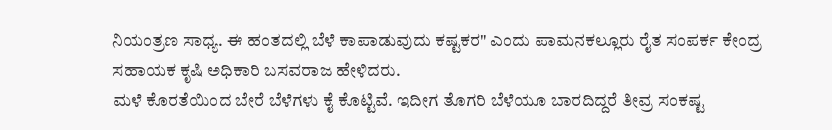ನಿಯಂತ್ರಣ ಸಾಧ್ಯ. ಈ ಹಂತದಲ್ಲಿ ಬೆಳೆ ಕಾಪಾಡುವುದು ಕಷ್ಟಕರ" ಎಂದು ಪಾಮನಕಲ್ಲೂರು ರೈತ ಸಂಪರ್ಕ ಕೇಂದ್ರ ಸಹಾಯಕ ಕೃಷಿ ಅಧಿಕಾರಿ ಬಸವರಾಜ ಹೇಳಿದರು.
ಮಳೆ ಕೊರತೆಯಿಂದ ಬೇರೆ ಬೆಳೆಗಳು ಕೈ ಕೊಟ್ಟಿವೆ. ಇದೀಗ ತೊಗರಿ ಬೆಳೆಯೂ ಬಾರದಿದ್ದರೆ ತೀವ್ರ ಸಂಕಷ್ಟ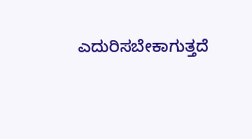ಎದುರಿಸಬೇಕಾಗುತ್ತದೆ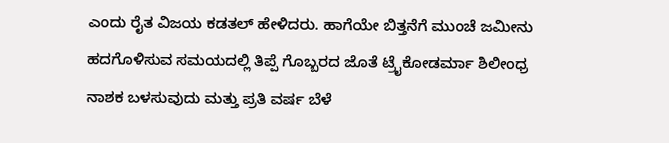ಎಂದು ರೈತ ವಿಜಯ ಕಡತಲ್ ಹೇಳಿದರು. ಹಾಗೆಯೇ ಬಿತ್ತನೆಗೆ ಮುಂಚೆ ಜಮೀನು ಹದಗೊಳಿಸುವ ಸಮಯದಲ್ಲಿ ತಿಪ್ಪೆ ಗೊಬ್ಬರದ ಜೊತೆ ಟ್ರೈಕೋಡರ್ಮಾ ಶಿಲೀಂಧ್ರ ನಾಶಕ ಬಳಸುವುದು ಮತ್ತು ಪ್ರತಿ ವರ್ಷ ಬೆಳೆ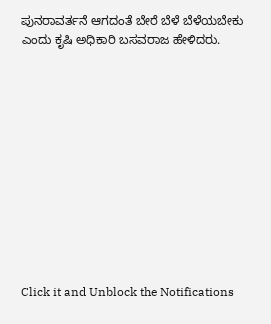ಪುನರಾವರ್ತನೆ ಆಗದಂತೆ ಬೇರೆ ಬೆಳೆ ಬೆಳೆಯಬೇಕು ಎಂದು ಕೃಷಿ ಅಧಿಕಾರಿ ಬಸವರಾಜ ಹೇಳಿದರು.












Click it and Unblock the Notifications